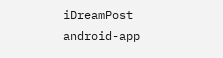iDreamPost
android-app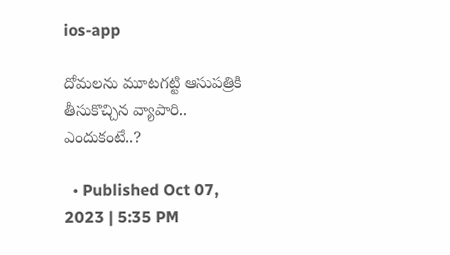ios-app

దోమలను మూటగట్టి ఆసుపత్రికి తీసుకొచ్చిన వ్యాపారి.. ఎందుకంటే..?

  • Published Oct 07, 2023 | 5:35 PM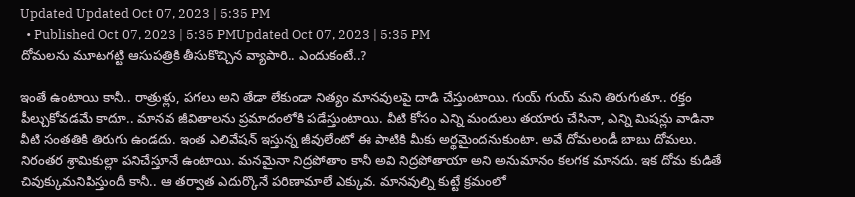Updated Updated Oct 07, 2023 | 5:35 PM
  • Published Oct 07, 2023 | 5:35 PMUpdated Oct 07, 2023 | 5:35 PM
దోమలను మూటగట్టి ఆసుపత్రికి తీసుకొచ్చిన వ్యాపారి.. ఎందుకంటే..?

ఇంతే ఉంటాయి కానీ.. రాత్రుళ్లు, పగలు అని తేడా లేకుండా నిత్యం మానవులపై దాడి చేస్తుంటాయి. గుయ్ గుయ్ మని తిరుగుతూ.. రక్తం పీల్చుకోవడమే కాదూ.. మానవ జీవితాలను ప్రమాదంలోకి పడేస్తుంటాయి. వీటి కోసం ఎన్ని మందులు తయారు చేసినా, ఎన్ని మిషన్లు వాడినా వీటి సంతతికి తిరుగు ఉండదు. ఇంత ఎలివేషన్ ఇస్తున్న జీవులేంటో ఈ పాటికి మీకు అర్థమైందనుకుంటా. అవే దోమలండీ బాబు దోమలు. నిరంతర శ్రామికుల్లా పనిచేస్తూనే ఉంటాయి. మనమైనా నిద్రపోతాం కానీ అవి నిద్రపోతాయా అని అనుమానం కలగక మానదు. ఇక దోమ కుడితే చివుక్కుమనిపిస్తుందీ కానీ.. ఆ తర్వాత ఎదుర్కొనే పరిణామాలే ఎక్కువ. మానవుల్ని కుట్టే క్రమంలో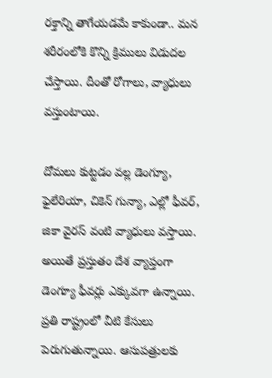రక్తాన్ని తాగేయడమే కాకుండా.. మన శరీరంలోకి కొన్ని క్రిములు విడుదల చేస్తాయి. దీంతో రోగాలు, వ్యాధులు వస్తుంటాయి.

దోమలు కుట్టడం వల్ల డెంగ్యూ, ఫైలేరియా, చికెన్ గున్యా, ఎల్లో ఫీవర్, జికా వైరస్ వంటి వ్యాధులు వస్తాయి. అయితే ప్రస్తుతం దేశ వ్యాప్తంగా డెంగ్యూ ఫీవర్లు ఎక్కువగా ఉన్నాయి. ప్రతి రాష్ట్రంలో వీటి కేసులు పెరుగుతున్నాయి. ఆసుపత్రులకు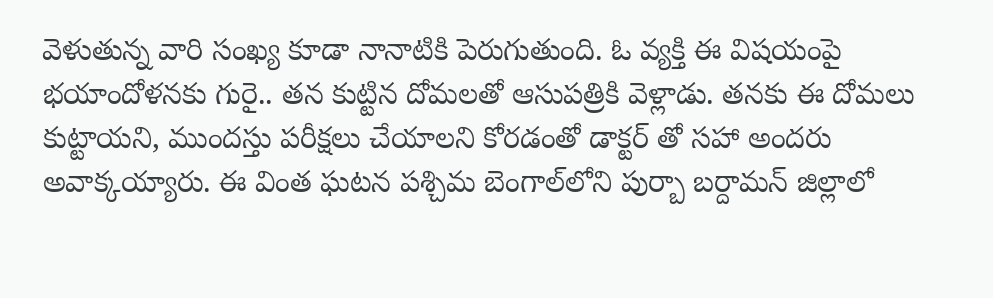వెళుతున్న వారి సంఖ్య కూడా నానాటికి పెరుగుతుంది. ఓ వ్యక్తి ఈ విషయంపై భయాందోళనకు గురై.. తన కుట్టిన దోమలతో ఆసుపత్రికి వెళ్లాడు. తనకు ఈ దోమలు కుట్టాయని, ముందస్తు పరీక్షలు చేయాలని కోరడంతో డాక్టర్ తో సహా అందరు అవాక్కయ్యారు. ఈ వింత ఘటన పశ్చిమ బెంగాల్‌లోని పుర్బా బర్దామన్ జిల్లాలో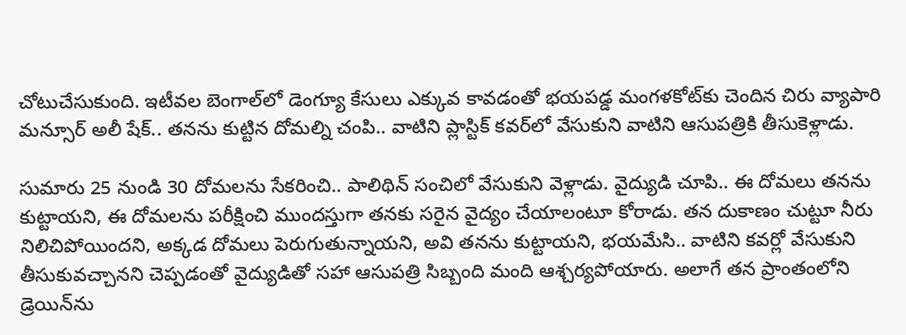చోటుచేసుకుంది. ఇటీవల బెంగాల్‌లో డెంగ్యూ కేసులు ఎక్కువ కావడంతో భయపడ్డ మంగళకోట్‌కు చెందిన చిరు వ్యాపారి మన్సూర్ అలీ షేక్.. తనను కుట్టిన దోమల్ని చంపి.. వాటిని ప్లాస్టిక్ కవర్‌లో వేసుకుని వాటిని ఆసుపత్రికి తీసుకెళ్లాడు.

సుమారు 25 నుండి 30 దోమలను సేకరించి.. పాలిథిన్ సంచిలో వేసుకుని వెళ్లాడు. వైద్యుడి చూపి.. ఈ దోమలు తనను కుట్టాయని, ఈ దోమలను పరీక్షించి ముందస్తుగా తనకు సరైన వైద్యం చేయాలంటూ కోరాడు. తన దుకాణం చుట్టూ నీరు నిలిచిపోయిందని, అక్కడ దోమలు పెరుగుతున్నాయని, అవి తనను కుట్టాయని, భయమేసి.. వాటిని కవర్లో వేసుకుని తీసుకువచ్చానని చెప్పడంతో వైద్యుడితో సహా ఆసుపత్రి సిబ్బంది మంది ఆశ్చర్యపోయారు. అలాగే తన ప్రాంతంలోని డ్రెయిన్‌ను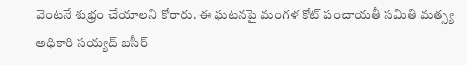వెంటనే శుభ్రం చేయాలని కోరారు. ఈ ఘటనపై మంగళ కోట్ పంచాయతీ సమితి మత్స్య అధికారి సయ్యద్ బసీర్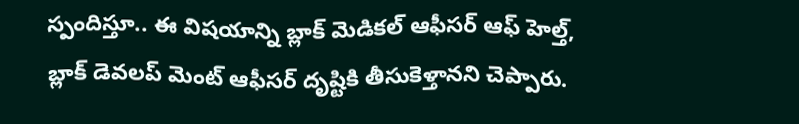స్పందిస్తూ.. ఈ విషయాన్ని బ్లాక్ మెడికల్ ఆఫీసర్ ఆఫ్ హెల్త్, బ్లాక్ డెవలప్ మెంట్ ఆఫీసర్ దృష్టికి తీసుకెళ్తానని చెప్పారు.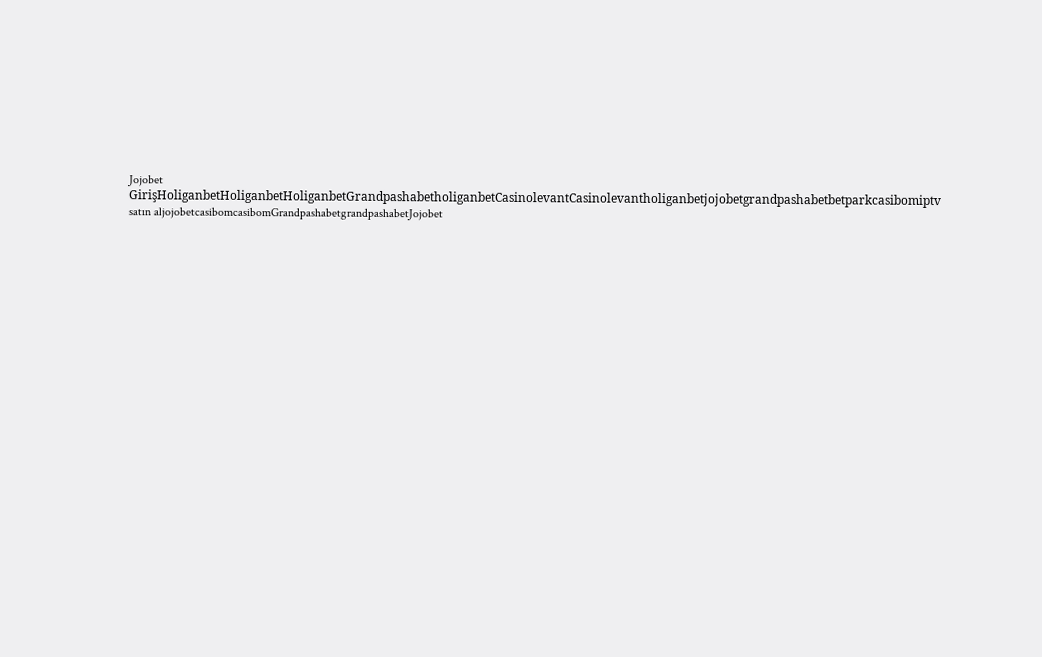Jojobet GirişHoliganbetHoliganbetHoliganbetGrandpashabetholiganbetCasinolevantCasinolevantholiganbetjojobetgrandpashabetbetparkcasibomiptv satın aljojobetcasibomcasibomGrandpashabetgrandpashabetJojobet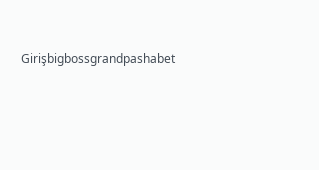Girişbigbossgrandpashabet